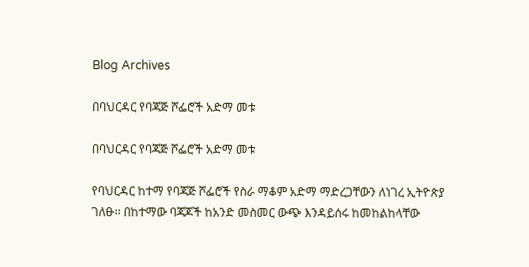Blog Archives

በባህርዳር የባጃጅ ሾፌሮች አድማ መቱ

በባህርዳር የባጃጅ ሾፌሮች አድማ መቱ

የባህርዳር ከተማ የባጃጅ ሾፌሮች የስራ ማቆም አድማ ማድረጋቸውን ለነገረ ኢትዮጵያ ገለፁ፡፡ በከተማው ባጃጆች ከአንድ መስመር ውጭ እንዳይሰሩ ከመከልከላቸው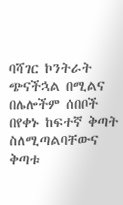ባሻገር ኮንትራት ጭናችኋል በሚልና በሌሎችም ሰበቦች በየቀኑ ከፍተኛ ቅጣት ስለሚጣልባቸውና ቅጣቱ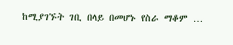ከሚያገኙት ገቢ በላይ በመሆኑ የስራ ማቆም …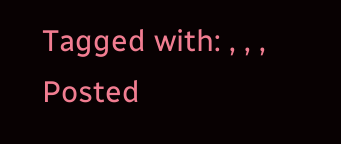Tagged with: , , ,
Posted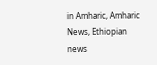in Amharic, Amharic News, Ethiopian news